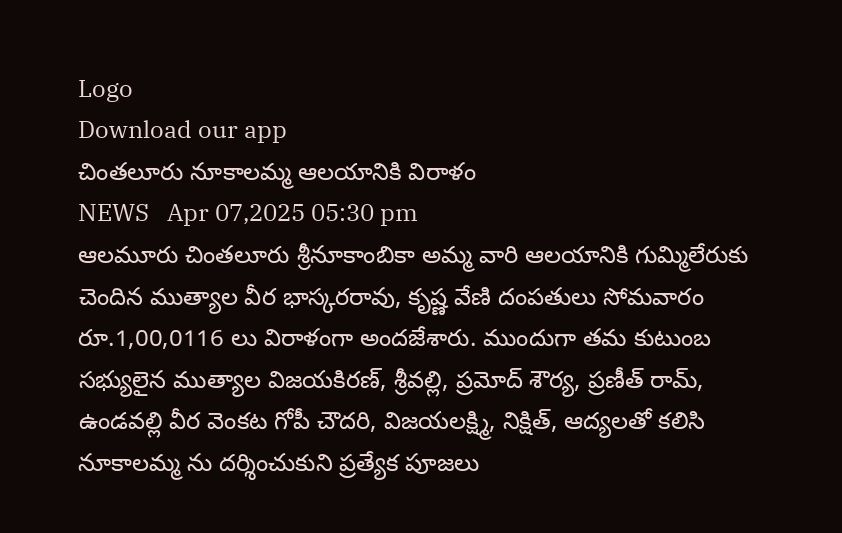Logo
Download our app
చింతలూరు నూకాలమ్మ ఆలయానికి విరాళం
NEWS   Apr 07,2025 05:30 pm
ఆలమూరు చింతలూరు శ్రీనూకాంబికా అమ్మ వారి ఆలయానికి గుమ్మిలేరుకు చెందిన ముత్యాల వీర భాస్కరరావు, కృష్ణ వేణి దంపతులు సోమవారం రూ.1,00,0116 లు విరాళంగా అందజేశారు. ముందుగా తమ కుటుంబ సభ్యులైన ముత్యాల విజయకిరణ్, శ్రీవల్లి, ప్రమోద్ శౌర్య, ప్రణీత్ రామ్, ఉండవల్లి వీర వెంకట గోపీ చౌదరి, విజయలక్ష్మి, నిక్షిత్, ఆద్యలతో కలిసి నూకాలమ్మ ను దర్శించుకుని ప్రత్యేక పూజలు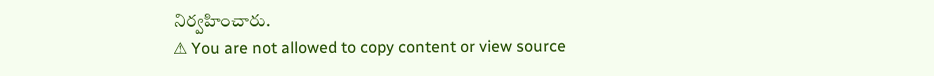నిర్వహించారు.
⚠ You are not allowed to copy content or view source